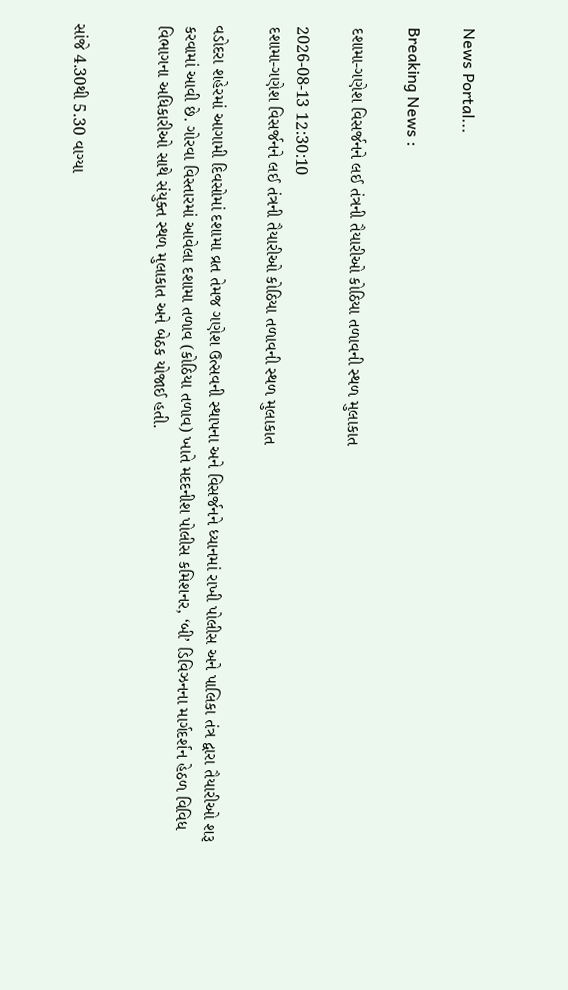News Portal...

Breaking News :

દશામા-ગણેશ વિસર્જનને લઈ તંત્રની તૈયારીઓ કોઠિયા તળાવની સ્થળ મુલાકાત

2026-08-13 12:30:10
દશામા-ગણેશ વિસર્જનને લઈ તંત્રની તૈયારીઓ કોઠિયા તળાવની સ્થળ મુલાકાત

વડોદરા શહેરમાં આગામી દિવસોમાં દશામા વ્રત તેમજ ગણેશ ઉત્સવની સ્થાપના અને વિસર્જનને ધ્યાનમાં રાખી પોલીસ અને પાલિકા તંત્ર દ્વારા તૈયારીઓ શરૂ કરવામાં આવી છે. ગોરવા વિસ્તારમાં આવેલા દશામા તળાવ (કોઠિયા તળાવ) ખાતે મદદનીશ પોલીસ કમિશનર, ‘બી’ ડિવિઝનના માર્ગદર્શન હેઠળ વિવિધ વિભાગના અધિકારીઓ સાથે સંયુક્ત સ્થળ મુલાકાત અને બેઠક યોજાઈ હતી.


સાંજે 4.30થી 5.30 વાગ્યા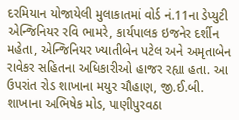દરમિયાન યોજાયેલી મુલાકાતમાં વોર્ડ નં.11ના ડેપ્યુટી એન્જિનિયર રવિ ભામરે, કાર્યપાલક ઇજનેર દર્શીન મહેતા, એન્જિનિયર ખ્યાતીબેન પટેલ અને અમૃતાબેન રાવેકર સહિતના અધિકારીઓ હાજર રહ્યા હતા. આ ઉપરાંત રોડ શાખાના મયુર ચૌહાણ, જી.ઈ.બી. શાખાના અભિષેક મોડ, પાણીપુરવઠા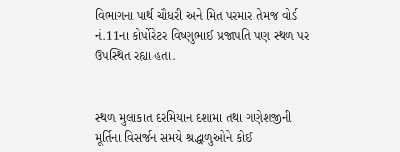વિભાગના પાર્થ ચૌધરી અને મિત પરમાર તેમજ વોર્ડ નં.11ના કોર્પોરેટર વિષ્ણુભાઈ પ્રજાપતિ પણ સ્થળ પર ઉપસ્થિત રહ્યા હતા.


સ્થળ મુલાકાત દરમિયાન દશામા તથા ગણેશજીની મૂર્તિના વિસર્જન સમયે શ્રદ્ધાળુઓને કોઈ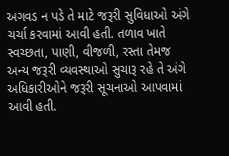અગવડ ન પડે તે માટે જરૂરી સુવિધાઓ અંગે ચર્ચા કરવામાં આવી હતી. તળાવ ખાતે સ્વચ્છતા, પાણી, વીજળી, રસ્તા તેમજ અન્ય જરૂરી વ્યવસ્થાઓ સુચારૂ રહે તે અંગે અધિકારીઓને જરૂરી સૂચનાઓ આપવામાં આવી હતી.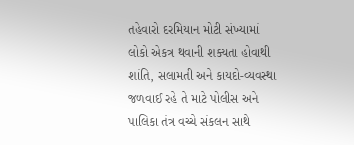તહેવારો દરમિયાન મોટી સંખ્યામાં લોકો એકત્ર થવાની શક્યતા હોવાથી શાંતિ, સલામતી અને કાયદો-વ્યવસ્થા જળવાઈ રહે તે માટે પોલીસ અને પાલિકા તંત્ર વચ્ચે સંકલન સાથે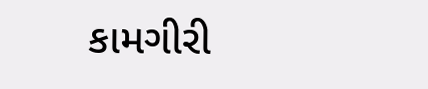કામગીરી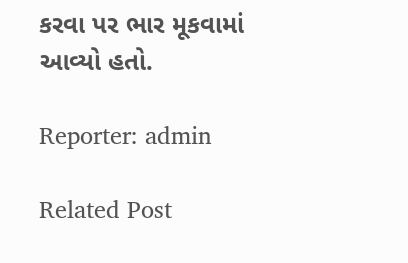કરવા પર ભાર મૂકવામાં આવ્યો હતો.

Reporter: admin

Related Post